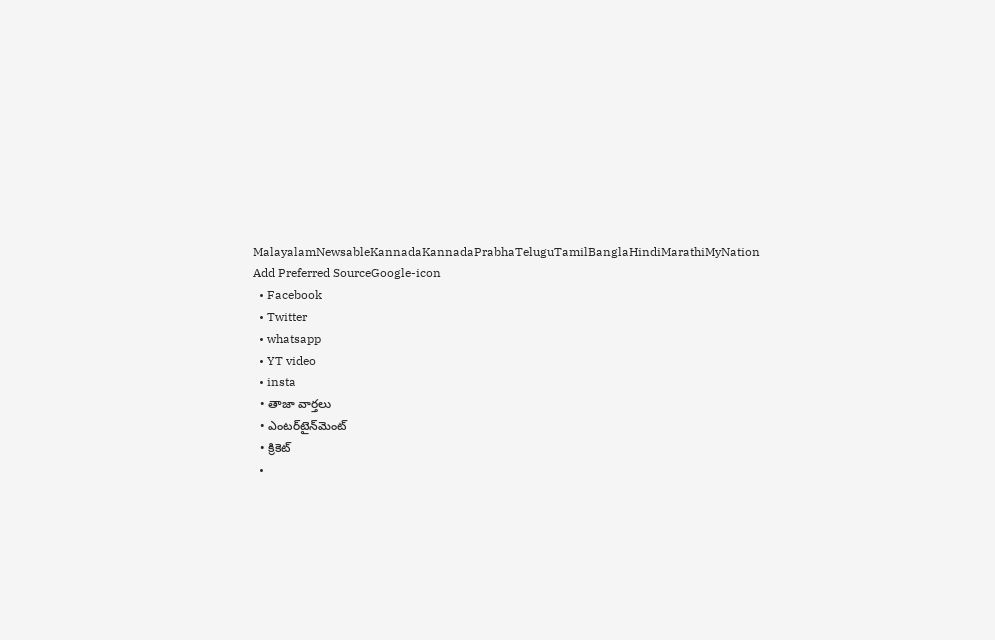MalayalamNewsableKannadaKannadaPrabhaTeluguTamilBanglaHindiMarathiMyNation
Add Preferred SourceGoogle-icon
  • Facebook
  • Twitter
  • whatsapp
  • YT video
  • insta
  • తాజా వార్తలు
  • ఎంటర్‌టైన్‌మెంట్
  • క్రికెట్
  •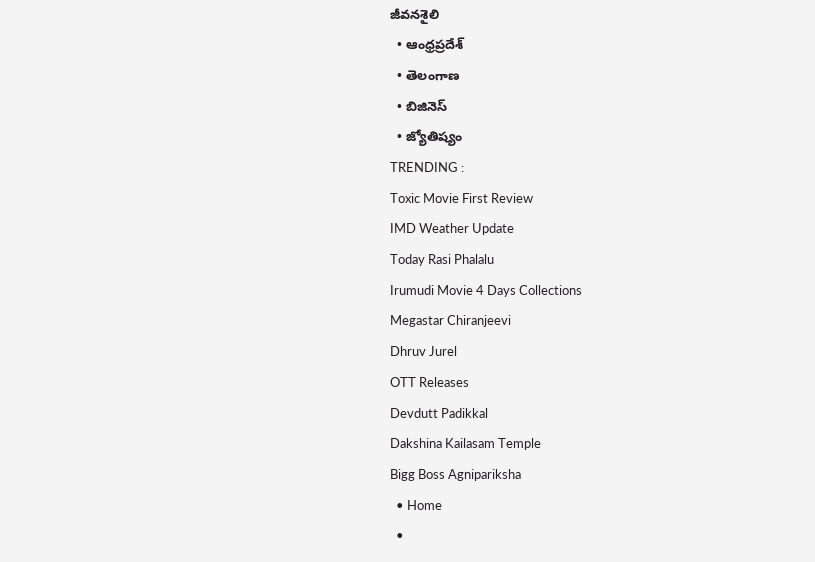జీవనశైలి
  • ఆంధ్రప్రదేశ్
  • తెలంగాణ
  • బిజినెస్
  • జ్యోతిష్యం
TRENDING :
Toxic Movie First Review
IMD Weather Update
Today Rasi Phalalu
Irumudi Movie 4 Days Collections
Megastar Chiranjeevi
Dhruv Jurel
OTT Releases
Devdutt Padikkal
Dakshina Kailasam Temple
Bigg Boss Agnipariksha
  • Home
  •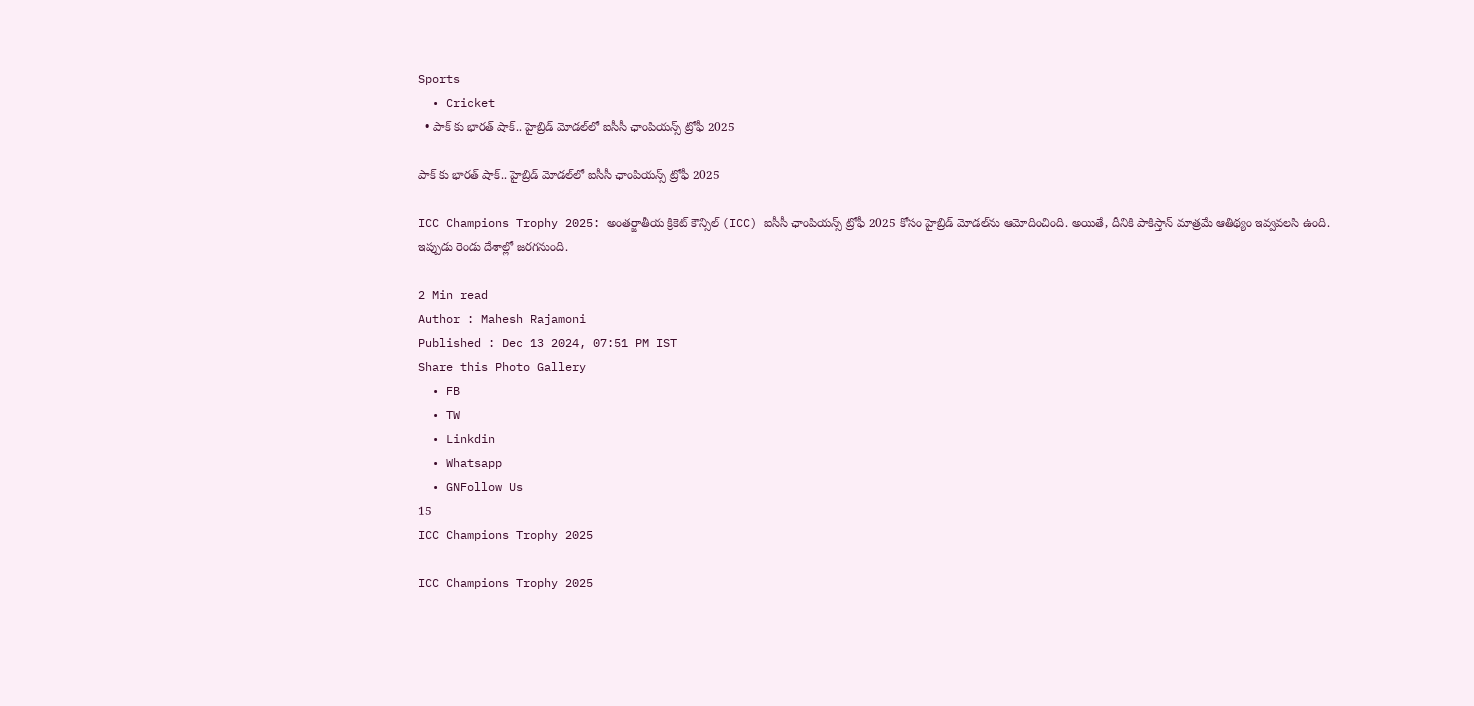Sports
  • Cricket
  • పాక్ కు భార‌త్ షాక్.. హైబ్రిడ్ మోడల్‌లో ఐసీసీ ఛాంపియన్స్ ట్రోఫీ 2025

పాక్ కు భార‌త్ షాక్.. హైబ్రిడ్ మోడల్‌లో ఐసీసీ ఛాంపియన్స్ ట్రోఫీ 2025

ICC Champions Trophy 2025: అంతర్జాతీయ క్రికెట్ కౌన్సిల్ (ICC) ఐసీసీ ఛాంపియన్స్ ట్రోఫీ 2025 కోసం హైబ్రిడ్ మోడల్‌ను ఆమోదించింది. అయితే, దీనికి పాకిస్తాన్ మాత్రమే ఆతిథ్యం ఇవ్వవలసి ఉంది. ఇప్పుడు రెండు దేశాల్లో జ‌ర‌గ‌నుంది.

2 Min read
Author : Mahesh Rajamoni
Published : Dec 13 2024, 07:51 PM IST
Share this Photo Gallery
  • FB
  • TW
  • Linkdin
  • Whatsapp
  • GNFollow Us
15
ICC Champions Trophy 2025

ICC Champions Trophy 2025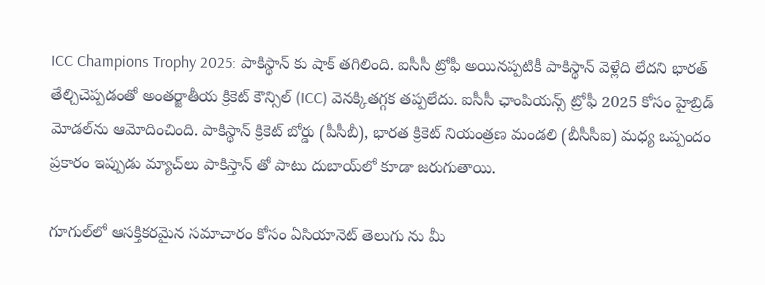ICC Champions Trophy 2025: పాకిస్థాన్ కు షాక్ త‌గిలింది. ఐసీసీ ట్రోఫీ అయిన‌ప్ప‌టికీ పాకిస్థాన్ వెళ్లేది లేద‌ని భార‌త్ తేల్చిచెప్ప‌డంతో అంతర్జాతీయ క్రికెట్ కౌన్సిల్ (ICC) వెనక్కిత‌గ్గ‌క త‌ప్ప‌లేదు. ఐసీసీ ఛాంపియన్స్ ట్రోఫీ 2025 కోసం హైబ్రిడ్ మోడల్‌ను ఆమోదించింది. పాకిస్థాన్ క్రికెట్ బోర్డు (పీసీబీ), భార‌త క్రికెట్ నియంత్ర‌ణ మండ‌లి (బీసీసీఐ) మధ్య ఒప్పందం ప్రకారం ఇప్పుడు మ్యాచ్‌లు పాకిస్తాన్ తో పాటు దుబాయ్‌లో కూడా జ‌రుగుతాయి.

గూగుల్‌లో ఆసక్తికరమైన సమాచారం కోసం ఏసియానెట్ తెలుగు ను మీ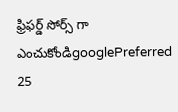ఫ్రిఫర్డ్ సోర్స్ గా ఎంచుకోండిgooglePreferred
25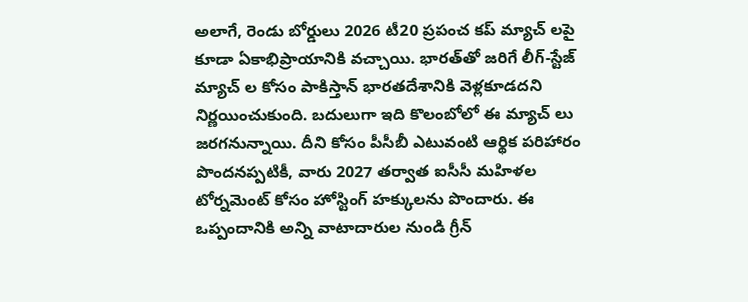అలాగే, రెండు బోర్డులు 2026 టీ20 ప్రపంచ కప్ మ్యాచ్ ల‌పై కూడా ఏకాభిప్రాయానికి వచ్చాయి. భారత్‌తో జరిగే లీగ్-స్టేజ్ మ్యాచ్ ల కోసం పాకిస్తాన్ భారతదేశానికి వెళ్లకూడదని నిర్ణయించుకుంది. బదులుగా ఇది కొలంబోలో ఈ మ్యాచ్ లు జ‌ర‌గ‌నున్నాయి. దీని కోసం పీసీబీ ఎటువంటి ఆర్థిక పరిహారం పొందనప్పటికీ, వారు 2027 తర్వాత ఐసీసీ మహిళల టోర్నమెంట్ కోసం హోస్టింగ్ హక్కులను పొందారు. ఈ ఒప్పందానికి అన్ని వాటాదారుల నుండి గ్రీన్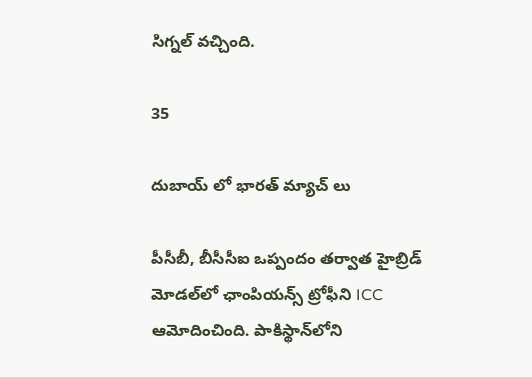సిగ్న‌ల్ వ‌చ్చింది.

35

దుబాయ్ లో భార‌త్ మ్యాచ్ లు

పీసీబీ, బీసీసీఐ ఒప్పందం తర్వాత హైబ్రిడ్ మోడల్‌లో ఛాంపియన్స్ ట్రోఫీని ICC ఆమోదించింది. పాకిస్థాన్‌లోని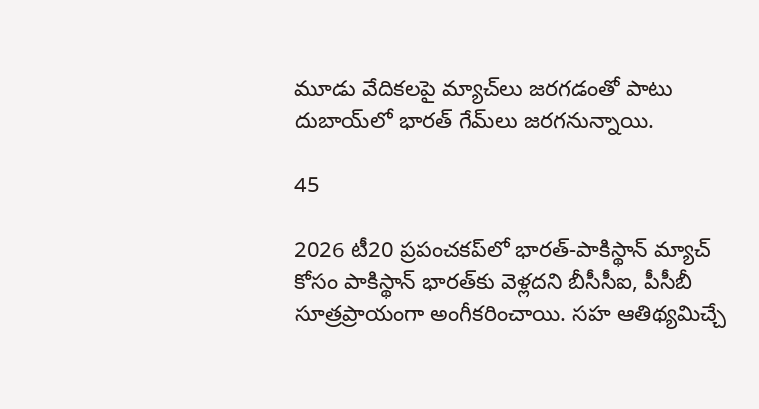మూడు వేదికలపై మ్యాచ్‌లు జ‌ర‌గ‌డంతో పాటు దుబాయ్‌లో భారత్ గేమ్‌లు జరగనున్నాయి.

45

2026 టీ20 ప్రపంచకప్‌లో భారత్-పాకిస్థాన్ మ్యాచ్ కోసం పాకిస్థాన్ భారత్‌కు వెళ్లదని బీసీసీఐ, పీసీబీ సూత్రప్రాయంగా అంగీకరించాయి. సహ ఆతిథ్యమిచ్చే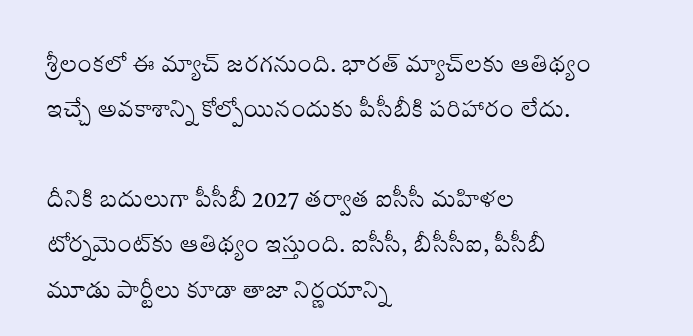శ్రీలంకలో ఈ మ్యాచ్ జరగనుంది. భారత్ మ్యాచ్‌లకు ఆతిథ్యం ఇచ్చే అవకాశాన్ని కోల్పోయినందుకు పీసీబీకి పరిహారం లేదు.

దీనికి బదులుగా పీసీబీ 2027 తర్వాత ఐసీసీ మహిళల టోర్నమెంట్‌కు ఆతిథ్యం ఇస్తుంది. ఐసీసీ, బీసీసీఐ, పీసీబీ మూడు పార్టీలు కూడా తాజా నిర్ణ‌యాన్ని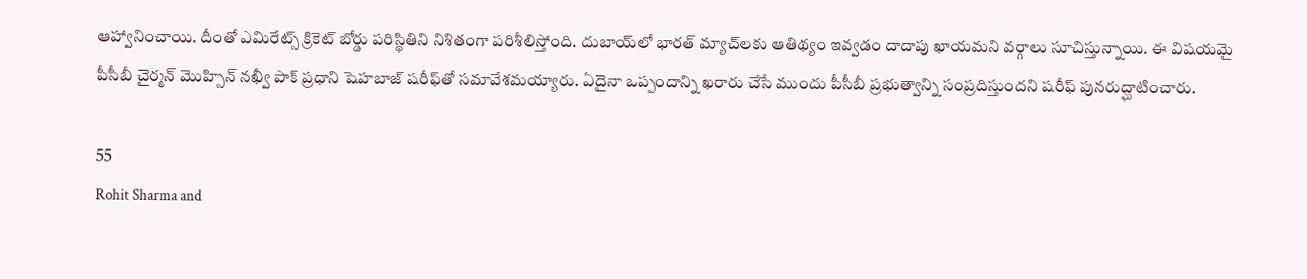ఆహ్వానించాయి. దీంతో ఎమిరేట్స్ క్రికెట్ బోర్డు పరిస్థితిని నిశితంగా పరిశీలిస్తోంది. దుబాయ్‌లో భారత్ మ్యాచ్‌లకు ఆతిథ్యం ఇవ్వడం దాదాపు ఖాయమని వర్గాలు సూచిస్తున్నాయి. ఈ విషయమై పీసీబీ చైర్మన్ మొహ్సిన్ నఖ్వీ పాక్ ప్రధాని షెహబాజ్ షరీఫ్‌తో సమావేశమయ్యారు. ఏదైనా ఒప్పందాన్ని ఖరారు చేసే ముందు పీసీబీ ప్రభుత్వాన్ని సంప్రదిస్తుందని షరీఫ్ పునరుద్ఘాటించారు.

55
Rohit Sharma and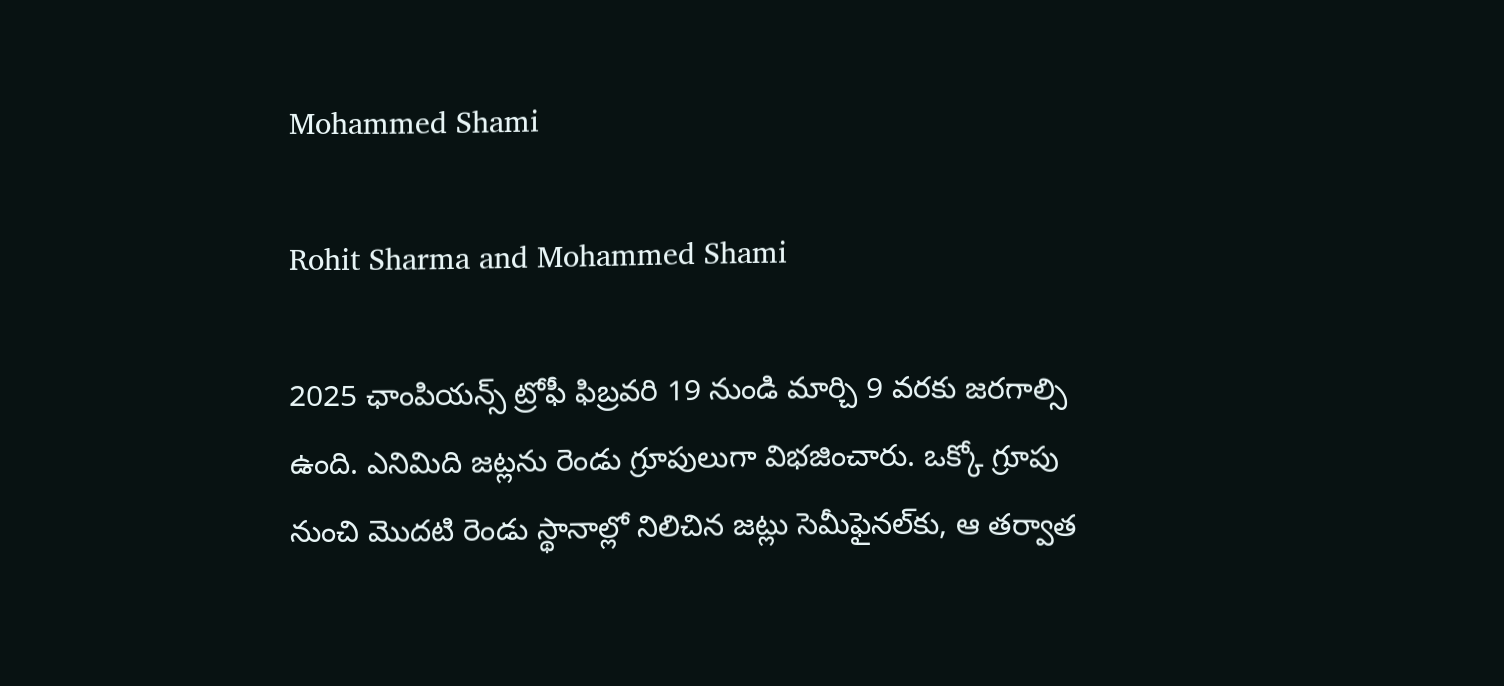Mohammed Shami

Rohit Sharma and Mohammed Shami

2025 ఛాంపియన్స్ ట్రోఫీ ఫిబ్రవరి 19 నుండి మార్చి 9 వరకు జరగాల్సి ఉంది. ఎనిమిది జట్లను రెండు గ్రూపులుగా విభజించారు. ఒక్కో గ్రూపు నుంచి మొదటి రెండు స్థానాల్లో నిలిచిన జట్లు సెమీఫైనల్‌కు, ఆ తర్వాత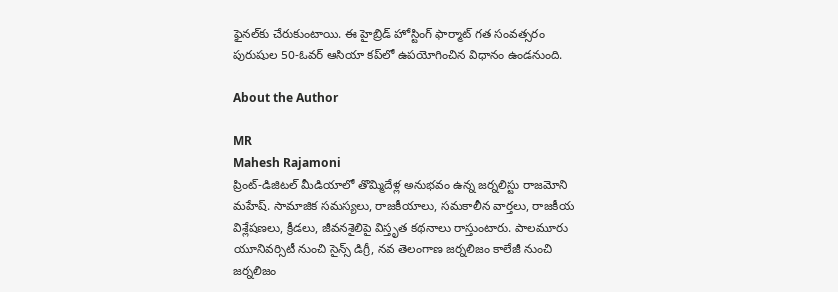ఫైనల్‌కు చేరుకుంటాయి. ఈ హైబ్రిడ్ హోస్టింగ్ ఫార్మాట్ గత సంవత్సరం పురుషుల 50-ఓవర్ ఆసియా కప్‌లో ఉపయోగించిన విధానం ఉండ‌నుంది.

About the Author

MR
Mahesh Rajamoni
ప్రింట్-డిజిటల్ మీడియాలో తొమ్మిదేళ్ల అనుభవం ఉన్న జ‌ర్న‌లిస్టు రాజమోని మహేష్. సామాజిక సమస్యలు, రాజకీయాలు, సమకాలీన వార్తలు, రాజకీయ విశ్లేషణలు, క్రీడలు, జీవనశైలిపై విస్తృత క‌థ‌నాలు రాస్తుంటారు. పాలమూరు యూనివర్సిటీ నుంచి సైన్స్ డిగ్రీ, నవ తెలంగాణ జర్నలిజం కాలేజీ నుంచి జర్నలిజం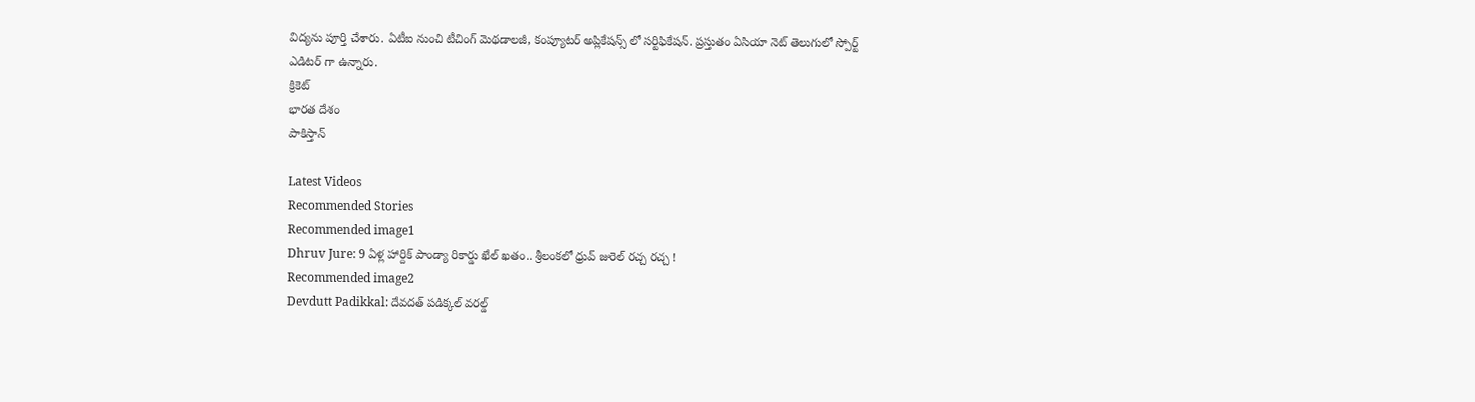విద్యను పూర్తి చేశారు. ఏటీఐ నుంచి టీచింగ్ మెథడాలజీ, కంప్యూటర్ అప్లికేషన్స్ లో సర్టిఫికేషన్. ప్రస్తుతం ఏసియా నెట్ తెలుగులో స్పోర్ట్ ఎడిటర్ గా ఉన్నారు.
క్రికెట్
భారత దేశం
పాకిస్తాన్

Latest Videos
Recommended Stories
Recommended image1
Dhruv Jure: 9 ఏళ్ల హార్దిక్ పాండ్యా రికార్డు ఖేల్ ఖతం.. శ్రీలంకలో ధ్రువ్ జురెల్ రచ్చ రచ్చ !
Recommended image2
Devdutt Padikkal: దేవదత్ పడిక్కల్ వరల్డ్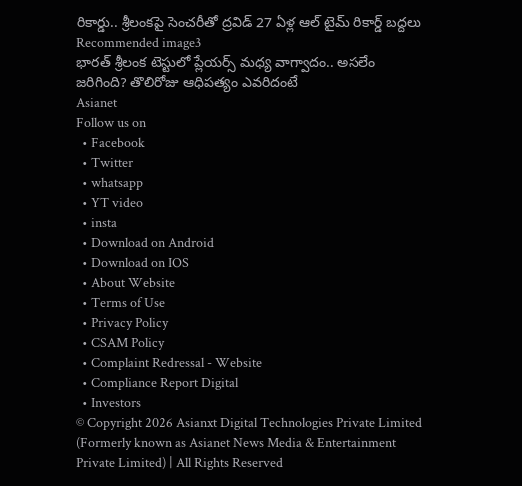రికార్డు.. శ్రీలంకపై సెంచరీతో ద్రవిడ్ 27 ఏళ్ల ఆల్ టైమ్ రికార్డ్ బద్దలు
Recommended image3
భారత్ శ్రీలంక టెస్టులో ప్లేయర్స్ మధ్య వాగ్వాదం.. అసలేం జరిగింది? తొలిరోజు ఆధిప‌త్యం ఎవ‌రిదంటే
Asianet
Follow us on
  • Facebook
  • Twitter
  • whatsapp
  • YT video
  • insta
  • Download on Android
  • Download on IOS
  • About Website
  • Terms of Use
  • Privacy Policy
  • CSAM Policy
  • Complaint Redressal - Website
  • Compliance Report Digital
  • Investors
© Copyright 2026 Asianxt Digital Technologies Private Limited (Formerly known as Asianet News Media & Entertainment Private Limited) | All Rights Reserved